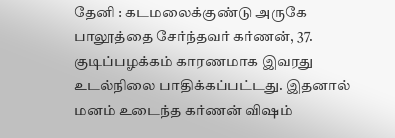தேனி : கடமலைக்குண்டு அருகே பாலூத்தை சேர்ந்தவர் கர்ணன், 37.
குடிப்பழக்கம் காரணமாக இவரது உடல்நிலை பாதிக்கப்பட்டது. இதனால் மனம் உடைந்த கர்ணன் விஷம்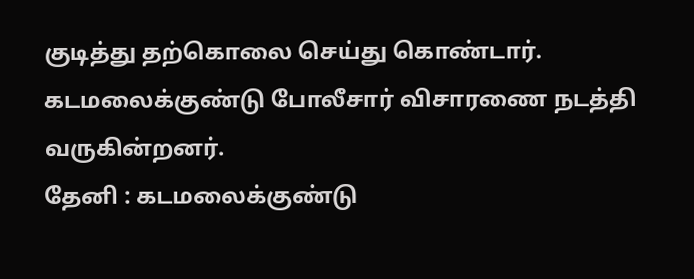குடித்து தற்கொலை செய்து கொண்டார். கடமலைக்குண்டு போலீசார் விசாரணை நடத்தி வருகின்றனர்.
தேனி : கடமலைக்குண்டு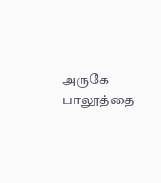அருகே பாலூத்தை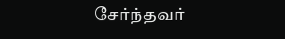சேர்ந்தவர்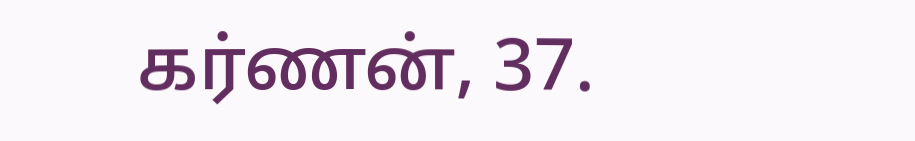கர்ணன், 37.